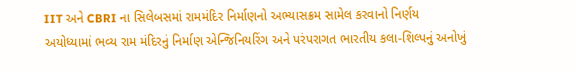IIT અને CBRI ના સિલેબસમાં રામમંદિર નિર્માણનો અભ્યાસક્રમ સામેલ કરવાનો નિર્ણય
અયોધ્યામાં ભવ્ય રામ મંદિરનું નિર્માણ એન્જિનિયરિંગ અને પરંપરાગત ભારતીય કલા-શિલ્પનું અનોખું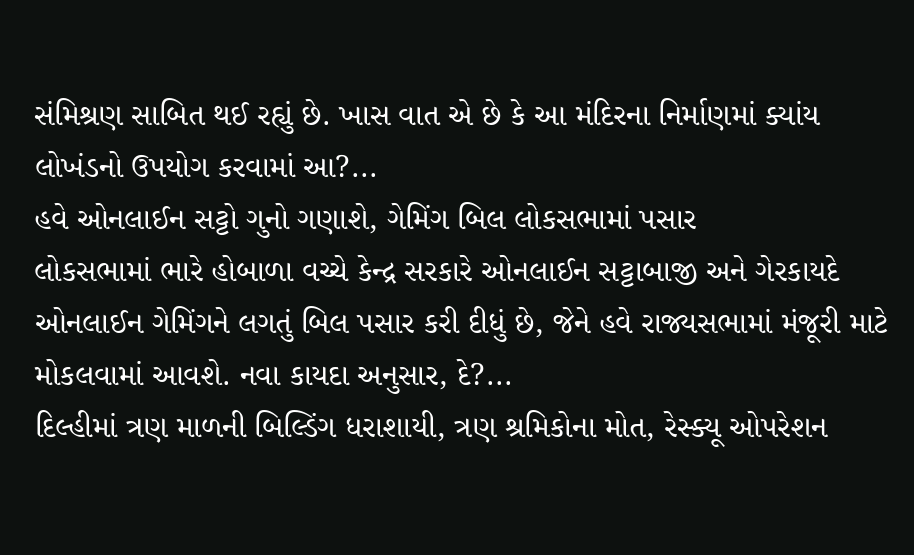સંમિશ્રણ સાબિત થઈ રહ્યું છે. ખાસ વાત એ છે કે આ મંદિરના નિર્માણમાં ક્યાંય લોખંડનો ઉપયોગ કરવામાં આ?...
હવે ઓનલાઈન સટ્ટો ગુનો ગણાશે, ગેમિંગ બિલ લોકસભામાં પસાર
લોકસભામાં ભારે હોબાળા વચ્ચે કેન્દ્ર સરકારે ઓનલાઈન સટ્ટાબાજી અને ગેરકાયદે ઓનલાઈન ગેમિંગને લગતું બિલ પસાર કરી દીધું છે, જેને હવે રાજ્યસભામાં મંજૂરી માટે મોકલવામાં આવશે. નવા કાયદા અનુસાર, દે?...
દિલ્હીમાં ત્રણ માળની બિલ્ડિંગ ધરાશાયી, ત્રણ શ્રમિકોના મોત, રેસ્ક્યૂ ઓપરેશન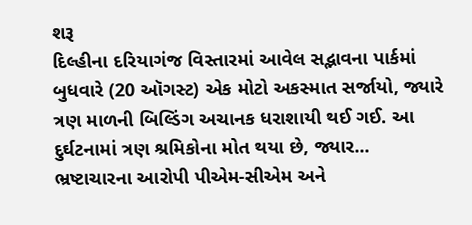શરૂ
દિલ્હીના દરિયાગંજ વિસ્તારમાં આવેલ સદ્ભાવના પાર્કમાં બુધવારે (20 ઑગસ્ટ) એક મોટો અકસ્માત સર્જાયો, જ્યારે ત્રણ માળની બિલ્ડિંગ અચાનક ધરાશાયી થઈ ગઈ. આ દુર્ઘટનામાં ત્રણ શ્રમિકોના મોત થયા છે, જ્યાર...
ભ્રષ્ટાચારના આરોપી પીએમ-સીએમ અને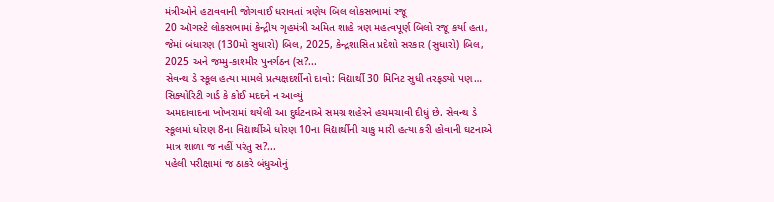મંત્રીઓને હટાવવાની જોગવાઈ ધરાવતાં ત્રણેય બિલ લોકસભામાં રજૂ
20 ઑગસ્ટે લોકસભામાં કેન્દ્રીય ગૃહમંત્રી અમિત શાહે ત્રણ મહત્વપૂર્ણ બિલો રજૂ કર્યા હતા, જેમાં બંધારણ (130મો સુધારો) બિલ, 2025, કેન્દ્રશાસિત પ્રદેશો સરકાર (સુધારો) બિલ, 2025 અને જમ્મુ-કાશ્મીર પુનર્ગઠન (સ?...
સેવન્થ ડે સ્કૂલ હત્યા મામલે પ્રત્યક્ષદર્શીનો દાવો: વિદ્યાર્થી 30 મિનિટ સુધી તરફડ્યો પણ… સિક્યોરિટી ગાર્ડ કે કોઈ મદદને ન આવ્યું
અમદાવાદના ખોખરામાં થયેલી આ દુર્ઘટનાએ સમગ્ર શહેરને હચમચાવી દીધું છે. સેવન્થ ડે સ્કૂલમાં ધોરણ 8ના વિદ્યાર્થીએ ધોરણ 10ના વિદ્યાર્થીની ચાકુ મારી હત્યા કરી હોવાની ઘટનાએ માત્ર શાળા જ નહીં પરંતુ સ?...
પહેલી પરીક્ષામાં જ ઠાકરે બંધુઓનું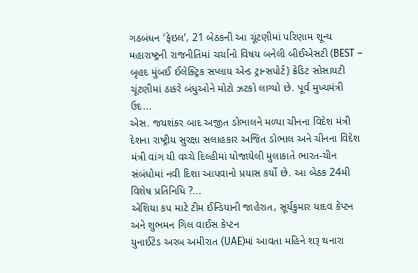ગઠબંધન ‘ફેઇલ’, 21 બેઠકની આ ચૂંટણીમાં પરિણામ શૂન્ય
મહારાષ્ટ્રની રાજનીતિમાં ચર્ચાનો વિષય બનેલી બીઈએસટી (BEST – બૃહદ મુંબઈ ઈલેક્ટ્રિક સપ્લાય એન્ડ ટ્રાન્સપોર્ટ) ક્રેડિટ સોસાયટી ચૂંટણીમાં ઠાકરે બંધુઓને મોટો ઝટકો લાગ્યો છે. પૂર્વ મુખ્યમંત્રી ઉદ...
એસ. જયશંકર બાદ અજીત ડોભાલને મળ્યા ચીનના વિદેશ મંત્રી
દેશના રાષ્ટ્રીય સુરક્ષા સલાહકાર અજિત ડોભાલ અને ચીનના વિદેશ મંત્રી વાંગ યી વચ્ચે દિલ્હીમાં યોજાયેલી મુલાકાતે ભારત-ચીન સંબંધોમાં નવી દિશા આપવાનો પ્રયાસ કર્યો છે. આ બેઠક 24મી વિશેષ પ્રતિનિધિ ?...
એશિયા કપ માટે ટીમ ઈન્ડિયાની જાહેરાત, સૂર્યકુમાર યાદવ કેપ્ટન અને શુભમન ગિલ વાઈસ કેપ્ટન
યુનાઈટેડ અરબ અમીરાત (UAE)માં આવતા મહિને શરૂ થનારા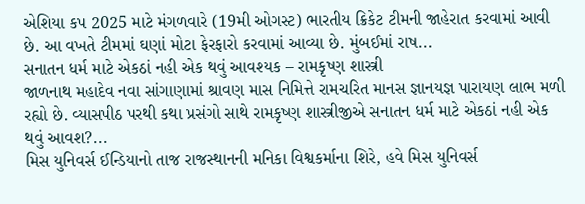એશિયા કપ 2025 માટે મંગળવારે (19મી ઓગસ્ટ) ભારતીય ક્રિકેટ ટીમની જાહેરાત કરવામાં આવી છે. આ વખતે ટીમમાં ઘણાં મોટા ફેરફારો કરવામાં આવ્યા છે. મુંબઈમાં રાષ...
સનાતન ધર્મ માટે એકઠાં નહી એક થવું આવશ્યક – રામકૃષ્ણ શાસ્ત્રી
જાળનાથ મહાદેવ નવા સાંગાણામાં શ્રાવણ માસ નિમિત્તે રામચરિત માનસ જ્ઞાનયજ્ઞ પારાયણ લાભ મળી રહ્યો છે. વ્યાસપીઠ પરથી કથા પ્રસંગો સાથે રામકૃષ્ણ શાસ્ત્રીજીએ સનાતન ધર્મ માટે એકઠાં નહી એક થવું આવશ?...
મિસ યુનિવર્સ ઈન્ડિયાનો તાજ રાજસ્થાનની મનિકા વિશ્વકર્માના શિરે, હવે મિસ યુનિવર્સ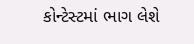કોન્ટેસ્ટમાં ભાગ લેશે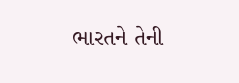ભારતને તેની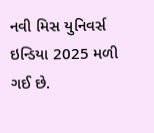નવી મિસ યુનિવર્સ ઇન્ડિયા 2025 મળી ગઈ છે.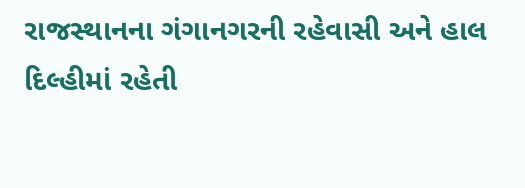રાજસ્થાનના ગંગાનગરની રહેવાસી અને હાલ દિલ્હીમાં રહેતી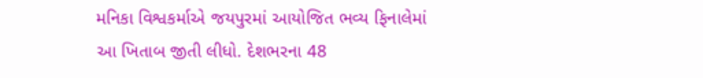મનિકા વિશ્વકર્માએ જયપુરમાં આયોજિત ભવ્ય ફિનાલેમાં આ ખિતાબ જીતી લીધો. દેશભરના 48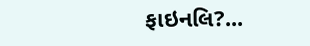ફાઇનલિ?...